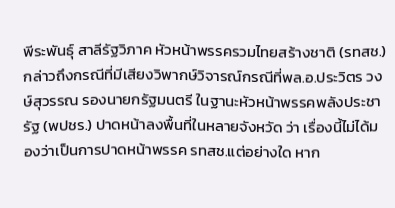พีระพันธุ์ สาลีรัฐวิภาค หัวหน้าพรรครวมไทยสร้างชาติ (รทสช.) กล่าวถึงกรณีที่มีเสียงวิพากษ์วิจารณ์กรณีที่พล.อ.ประวิตร วงษ์สุวรรณ รองนายกรัฐมนตรี ในฐานะหัวหน้าพรรคพลังประชารัฐ (พปชร.) ปาดหน้าลงพื้นที่ในหลายจังหวัด ว่า เรื่องนี้ไม่ได้มองว่าเป็นการปาดหน้าพรรค รทสช.แต่อย่างใด หาก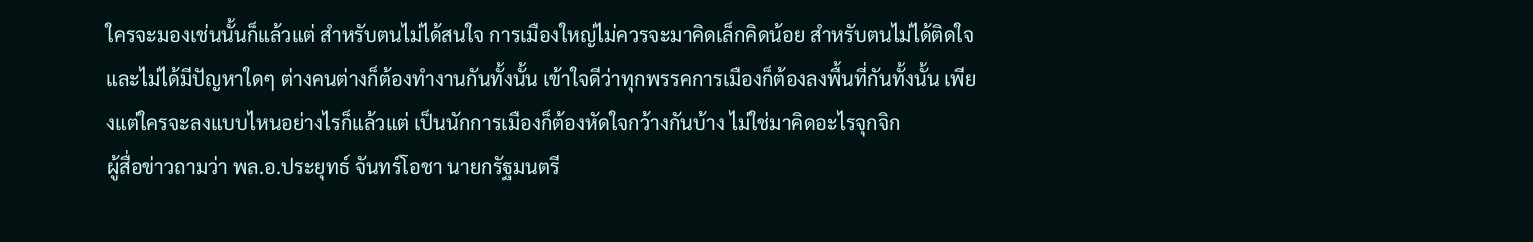ใครจะมองเช่นนั้นก็แล้วแต่ สำหรับตนไม่ได้สนใจ การเมืองใหญ่ไม่ควรจะมาคิดเล็กคิดน้อย สำหรับตนไม่ได้ติดใจ และไม่ได้มีปัญหาใดๆ ต่างคนต่างก็ต้องทำงานกันทั้งนั้น เข้าใจดีว่าทุกพรรคการเมืองก็ต้องลงพื้นที่กันทั้งนั้น เพียงแต่ใครจะลงแบบไหนอย่างไรก็แล้วแต่ เป็นนักการเมืองก็ต้องหัดใจกว้างกันบ้าง ไม่ใช่มาคิดอะไรจุกจิก
ผู้สื่อข่าวถามว่า พล.อ.ประยุทธ์ จันทร์โอชา นายกรัฐมนตรี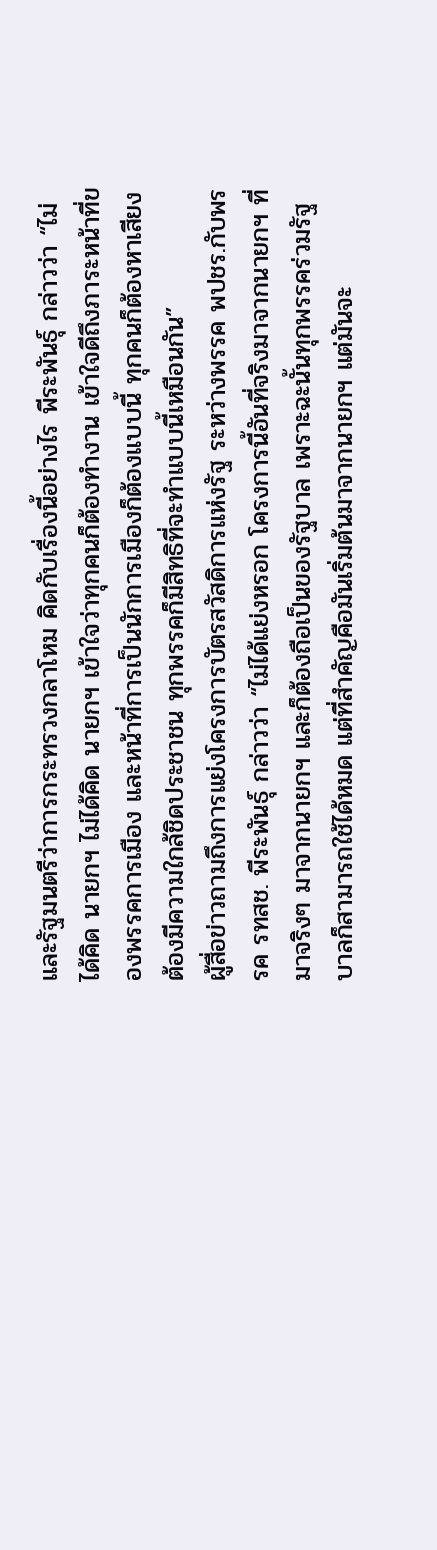และรัฐมนตรีว่าการกระทรวงกลาโหม คิดกับเรื่องนี้อย่างไร พีระพันธุ์ กล่าวว่า “ไม่ได้คิด นายกฯ ไม่ได้คิด นายกฯ เข้าใจว่าทุกคนก็ต้องทำงาน เข้าใจดีถึงภาระหน้าที่ของพรรคการเมือง และหน้าที่การเป็นนักการเมืองก็ต้องแบบนี้ ทุกคนก็ต้องหาเสียง ต้องมีความใกล้ชิดประชาชน ทุกพรรคก็มีสิทธิที่จะทำแบบนี้เหมือนกัน”
ผู้สื่อข่าวถามถึงการแย่งโครงการบัตรสวัสดิการแห่งรัฐ ระหว่างพรรค พปชร.กับพรรค รทสช. พีระพันธุ์ กล่าวว่า “ไม่ได้แย่งหรอก โครงการนี้อันที่จริงมาจากนายกฯ ที่มาจริงๆ มาจากนายกฯ และก็ต้องถือเป็นของรัฐบาล เพราะฉะนั้นทุกพรรคร่วมรัฐบาลก็สามารถใช้ได้หมด แต่ที่สำคัญคือมันเริ่มต้นมาจากนายกฯ แต่มันจะ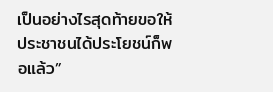เป็นอย่างไรสุดท้ายขอให้ประชาชนได้ประโยชน์ก็พอแล้ว”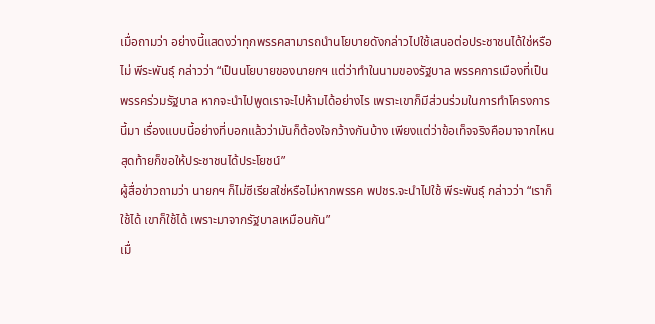เมื่อถามว่า อย่างนี้แสดงว่าทุกพรรคสามารถนำนโยบายดังกล่าวไปใช้เสนอต่อประชาชนได้ใช่หรือไม่ พีระพันธุ์ กล่าวว่า “เป็นนโยบายของนายกฯ แต่ว่าทำในนามของรัฐบาล พรรคการเมืองที่เป็นพรรคร่วมรัฐบาล หากจะนำไปพูดเราจะไปห้ามได้อย่างไร เพราะเขาก็มีส่วนร่วมในการทำโครงการนี้มา เรื่องแบบนี้อย่างที่บอกแล้วว่ามันก็ต้องใจกว้างกันบ้าง เพียงแต่ว่าข้อเท็จจริงคือมาจากไหน สุดท้ายก็ขอให้ประชาชนได้ประโยชน์”
ผู้สื่อข่าวถามว่า นายกฯ ก็ไม่ซีเรียสใช่หรือไม่หากพรรค พปชร.จะนำไปใช้ พีระพันธุ์ กล่าวว่า “เราก็ใช้ได้ เขาก็ใช้ได้ เพราะมาจากรัฐบาลเหมือนกัน”
เมื่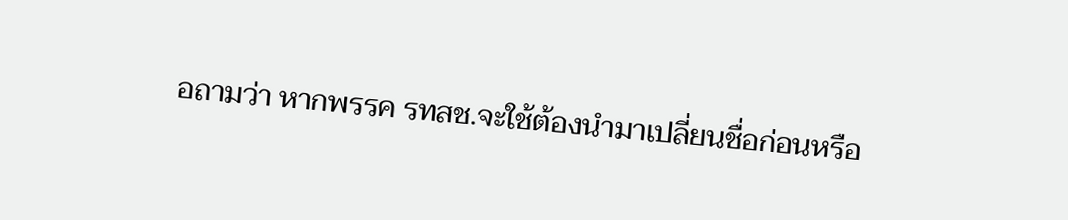อถามว่า หากพรรค รทสช.จะใช้ต้องนำมาเปลี่ยนชื่อก่อนหรือ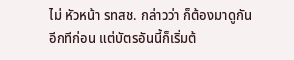ไม่ หัวหน้า รทสช. กล่าวว่า ก็ต้องมาดูกันอีกทีก่อน แต่บัตรอันนี้ก็เริ่มต้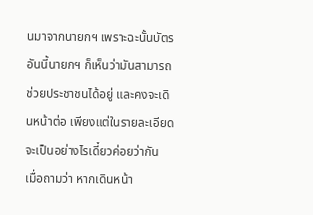นมาจากนายกฯ เพราะฉะนั้นบัตรอันนี้นายกฯ ก็เห็นว่ามันสามารถช่วยประชาชนได้อยู่ และคงจะเดินหน้าต่อ เพียงแต่ในรายละเอียดจะเป็นอย่างไรเดี๋ยวค่อยว่ากัน
เมื่อถามว่า หากเดินหน้า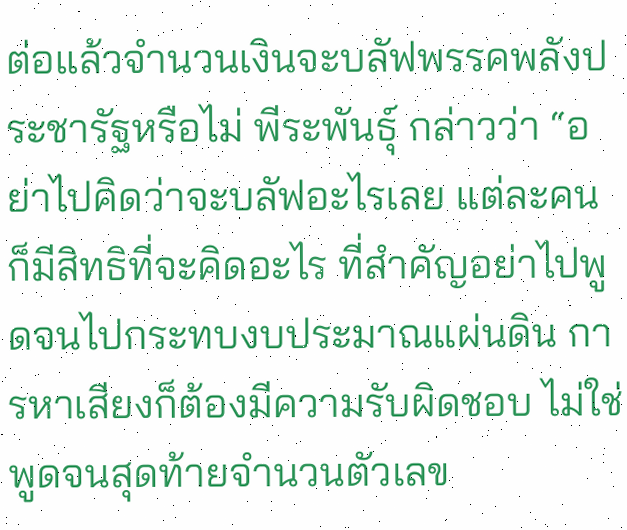ต่อแล้วจำนวนเงินจะบลัฟพรรคพลังประชารัฐหรือไม่ พีระพันธุ์ กล่าวว่า “อย่าไปคิดว่าจะบลัฟอะไรเลย แต่ละคนก็มีสิทธิที่จะคิดอะไร ที่สำคัญอย่าไปพูดจนไปกระทบงบประมาณแผ่นดิน การหาเสียงก็ต้องมีความรับผิดชอบ ไม่ใช่พูดจนสุดท้ายจำนวนตัวเลข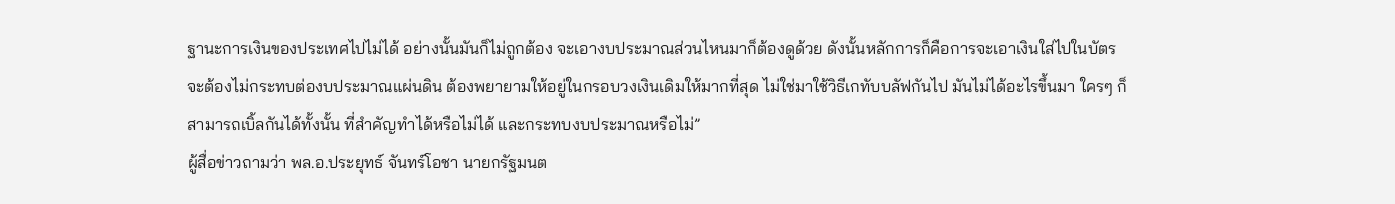ฐานะการเงินของประเทศไปไม่ได้ อย่างนั้นมันก็ไม่ถูกต้อง จะเอางบประมาณส่วนไหนมาก็ต้องดูด้วย ดังนั้นหลักการก็คือการจะเอาเงินใส่ไปในบัตรจะต้องไม่กระทบต่องบประมาณแผ่นดิน ต้องพยายามให้อยู่ในกรอบวงเงินเดิมให้มากที่สุด ไม่ใช่มาใช้วิธีเกทับบลัฟกันไป มันไม่ได้อะไรขึ้นมา ใครๆ ก็สามารถเบิ้ลกันได้ทั้งนั้น ที่สำคัญทำได้หรือไม่ได้ และกระทบงบประมาณหรือไม่”
ผู้สื่อข่าวถามว่า พล.อ.ประยุทธ์ จันทร์โอชา นายกรัฐมนต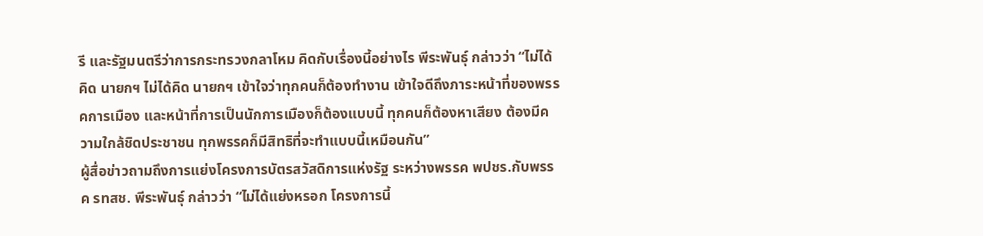รี และรัฐมนตรีว่าการกระทรวงกลาโหม คิดกับเรื่องนี้อย่างไร พีระพันธุ์ กล่าวว่า “ไม่ได้คิด นายกฯ ไม่ได้คิด นายกฯ เข้าใจว่าทุกคนก็ต้องทำงาน เข้าใจดีถึงภาระหน้าที่ของพรรคการเมือง และหน้าที่การเป็นนักการเมืองก็ต้องแบบนี้ ทุกคนก็ต้องหาเสียง ต้องมีความใกล้ชิดประชาชน ทุกพรรคก็มีสิทธิที่จะทำแบบนี้เหมือนกัน”
ผู้สื่อข่าวถามถึงการแย่งโครงการบัตรสวัสดิการแห่งรัฐ ระหว่างพรรค พปชร.กับพรรค รทสช. พีระพันธุ์ กล่าวว่า “ไม่ได้แย่งหรอก โครงการนี้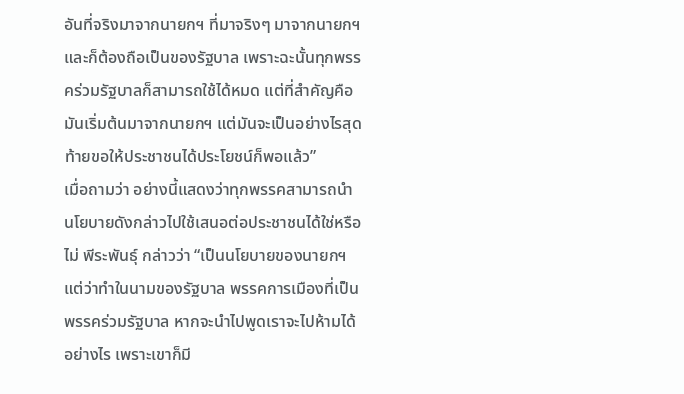อันที่จริงมาจากนายกฯ ที่มาจริงๆ มาจากนายกฯ และก็ต้องถือเป็นของรัฐบาล เพราะฉะนั้นทุกพรรคร่วมรัฐบาลก็สามารถใช้ได้หมด แต่ที่สำคัญคือมันเริ่มต้นมาจากนายกฯ แต่มันจะเป็นอย่างไรสุดท้ายขอให้ประชาชนได้ประโยชน์ก็พอแล้ว”
เมื่อถามว่า อย่างนี้แสดงว่าทุกพรรคสามารถนำนโยบายดังกล่าวไปใช้เสนอต่อประชาชนได้ใช่หรือไม่ พีระพันธุ์ กล่าวว่า “เป็นนโยบายของนายกฯ แต่ว่าทำในนามของรัฐบาล พรรคการเมืองที่เป็นพรรคร่วมรัฐบาล หากจะนำไปพูดเราจะไปห้ามได้อย่างไร เพราะเขาก็มี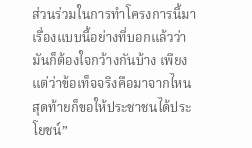ส่วนร่วมในการทำโครงการนี้มา เรื่องแบบนี้อย่างที่บอกแล้วว่ามันก็ต้องใจกว้างกันบ้าง เพียงแต่ว่าข้อเท็จจริงคือมาจากไหน สุดท้ายก็ขอให้ประชาชนได้ประโยชน์”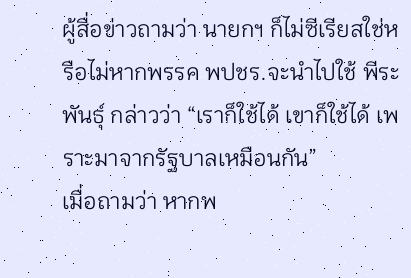ผู้สื่อข่าวถามว่า นายกฯ ก็ไม่ซีเรียสใช่หรือไม่หากพรรค พปชร.จะนำไปใช้ พีระพันธุ์ กล่าวว่า “เราก็ใช้ได้ เขาก็ใช้ได้ เพราะมาจากรัฐบาลเหมือนกัน”
เมื่อถามว่า หากพ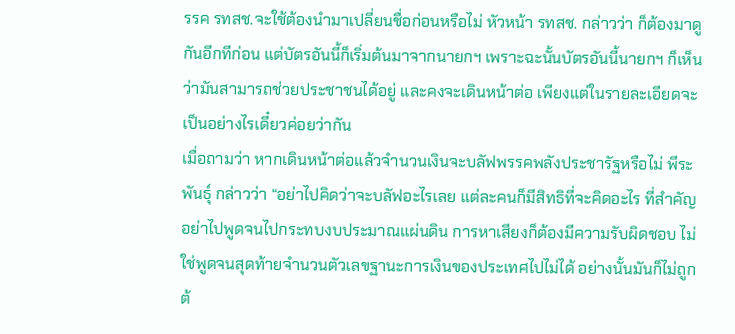รรค รทสช.จะใช้ต้องนำมาเปลี่ยนชื่อก่อนหรือไม่ หัวหน้า รทสช. กล่าวว่า ก็ต้องมาดูกันอีกทีก่อน แต่บัตรอันนี้ก็เริ่มต้นมาจากนายกฯ เพราะฉะนั้นบัตรอันนี้นายกฯ ก็เห็นว่ามันสามารถช่วยประชาชนได้อยู่ และคงจะเดินหน้าต่อ เพียงแต่ในรายละเอียดจะเป็นอย่างไรเดี๋ยวค่อยว่ากัน
เมื่อถามว่า หากเดินหน้าต่อแล้วจำนวนเงินจะบลัฟพรรคพลังประชารัฐหรือไม่ พีระพันธุ์ กล่าวว่า “อย่าไปคิดว่าจะบลัฟอะไรเลย แต่ละคนก็มีสิทธิที่จะคิดอะไร ที่สำคัญอย่าไปพูดจนไปกระทบงบประมาณแผ่นดิน การหาเสียงก็ต้องมีความรับผิดชอบ ไม่ใช่พูดจนสุดท้ายจำนวนตัวเลขฐานะการเงินของประเทศไปไม่ได้ อย่างนั้นมันก็ไม่ถูกต้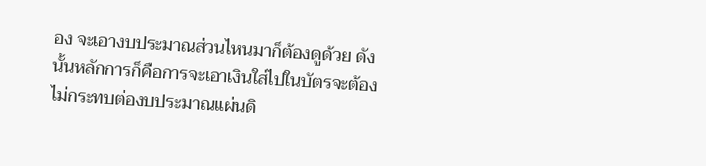อง จะเอางบประมาณส่วนไหนมาก็ต้องดูด้วย ดังนั้นหลักการก็คือการจะเอาเงินใส่ไปในบัตรจะต้องไม่กระทบต่องบประมาณแผ่นดิ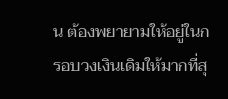น ต้องพยายามให้อยู่ในกรอบวงเงินเดิมให้มากที่สุ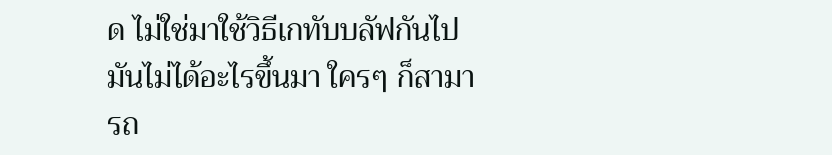ด ไม่ใช่มาใช้วิธีเกทับบลัฟกันไป มันไม่ได้อะไรขึ้นมา ใครๆ ก็สามารถ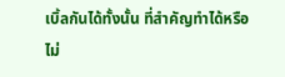เบิ้ลกันได้ทั้งนั้น ที่สำคัญทำได้หรือไม่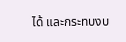ได้ และกระทบงบ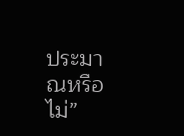ประมาณหรือไม่”